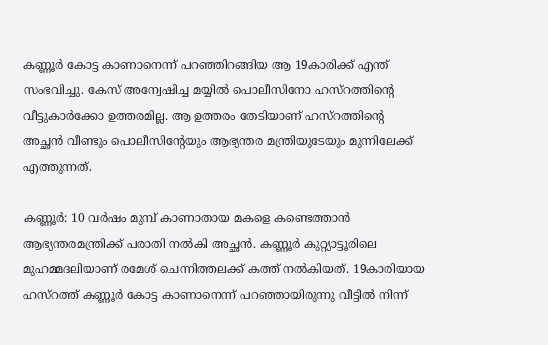കണ്ണൂർ കോട്ട കാണാനെന്ന് പറഞ്ഞിറങ്ങിയ ആ 19കാരിക്ക് എന്ത് സംഭവിച്ചു. കേസ് അന്വേഷിച്ച മയ്യിൽ പൊലീസിനോ ഹസ്റത്തിന്‍റെ വീട്ടുകാർക്കോ ഉത്തരമില്ല. ആ ഉത്തരം തേടിയാണ് ഹസ്റത്തിന്‍റെ അച്ഛൻ വീണ്ടും പൊലീസിന്‍റേയും ആഭ്യന്തര മന്ത്രിയുടേയും മുന്നിലേക്ക് എത്തുന്നത്.

കണ്ണൂർ: 10 വർഷം മുമ്പ് കാണാതായ മകളെ കണ്ടെത്താൻ ആഭ്യന്തരമന്ത്രിക്ക് പരാതി നൽകി അച്ഛൻ. കണ്ണൂർ കുറ്റ്യാട്ടൂരിലെ മുഹമ്മദലിയാണ് രമേശ് ചെന്നിത്തലക്ക് കത്ത് നൽകിയത്. 19കാരിയായ ഹസ്റത്ത് കണ്ണൂർ കോട്ട കാണാനെന്ന് പറഞ്ഞായിരുന്നു വീട്ടിൽ നിന്ന്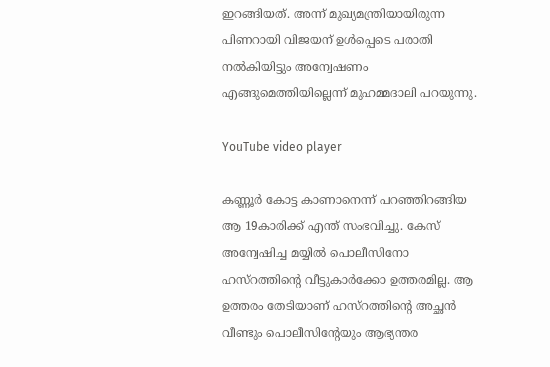ഇറങ്ങിയത്. അന്ന് മുഖ്യമന്ത്രിയായിരുന്ന പിണറായി വിജയന് ഉൾപ്പെടെ പരാതി നൽകിയിട്ടും അന്വേഷണം എങ്ങുമെത്തിയില്ലെന്ന് മുഹമ്മദാലി പറയുന്നു.

YouTube video player

കണ്ണൂർ കോട്ട കാണാനെന്ന് പറഞ്ഞിറങ്ങിയ ആ 19കാരിക്ക് എന്ത് സംഭവിച്ചു. കേസ് അന്വേഷിച്ച മയ്യിൽ പൊലീസിനോ ഹസ്റത്തിന്‍റെ വീട്ടുകാർക്കോ ഉത്തരമില്ല. ആ ഉത്തരം തേടിയാണ് ഹസ്റത്തിന്‍റെ അച്ഛൻ വീണ്ടും പൊലീസിന്‍റേയും ആഭ്യന്തര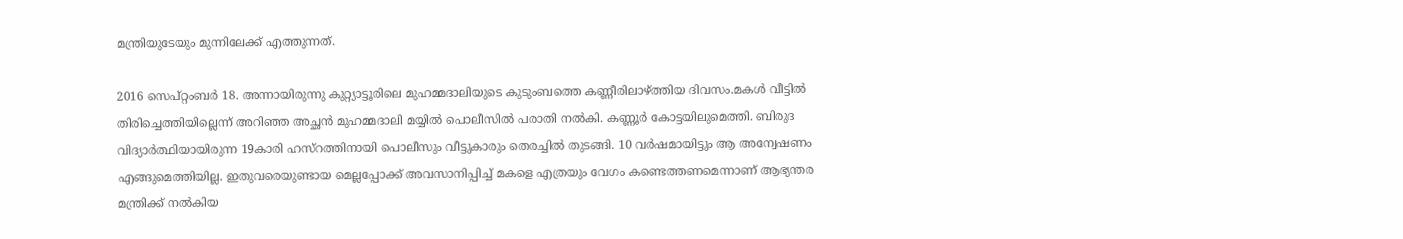മന്ത്രിയുടേയും മുന്നിലേക്ക് എത്തുന്നത്.

2016 സെപ്റ്റംബർ 18. അന്നായിരുന്നു കുറ്റ്യാട്ടൂരിലെ മുഹമ്മദാലിയുടെ കുടുംബത്തെ കണ്ണീരിലാഴ്ത്തിയ ദിവസം.മകൾ വീട്ടിൽ തിരിച്ചെത്തിയില്ലെന്ന് അറിഞ്ഞ അച്ഛൻ മുഹമ്മദാലി മയ്യിൽ പൊലീസിൽ പരാതി നൽകി. കണ്ണൂർ കോട്ടയിലുമെത്തി. ബിരുദ വിദ്യാർത്ഥിയായിരുന്ന 19കാരി ഹസ്റത്തിനായി പൊലീസും വീട്ടുകാരും തെരച്ചിൽ തുടങ്ങി. 10 വർഷമായിട്ടും ആ അന്വേഷണം എങ്ങുമെത്തിയില്ല. ഇതുവരെയുണ്ടായ മെല്ലപ്പോക്ക് അവസാനിപ്പിച്ച് മകളെ എത്രയും വേഗം കണ്ടെത്തണമെന്നാണ് ആഭ്യന്തര മന്ത്രിക്ക് നൽകിയ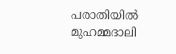പരാതിയിൽ മുഹമ്മദാലി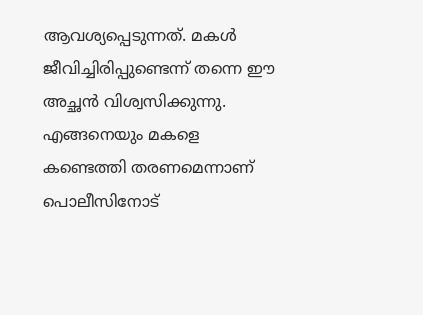ആവശ്യപ്പെടുന്നത്. മകൾ ജീവിച്ചിരിപ്പുണ്ടെന്ന് തന്നെ ഈ അച്ഛൻ വിശ്വസിക്കുന്നു. എങ്ങനെയും മകളെ കണ്ടെത്തി തരണമെന്നാണ് പൊലീസിനോട്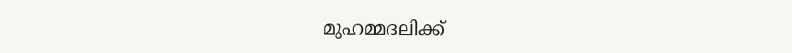മുഹമ്മദലിക്ക്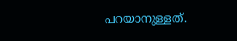പറയാനുള്ളത്.